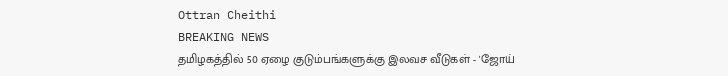Ottran Cheithi
BREAKING NEWS
தமிழகத்தில் 50 ஏழை குடும்பங்களுக்கு இலவச வீடுகள் - 'ஜோய்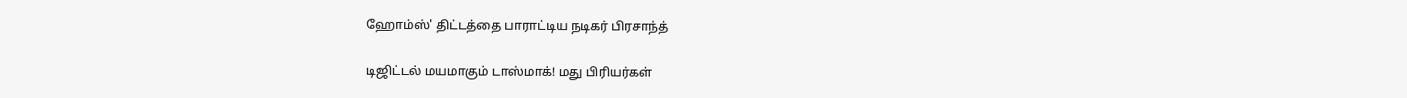ஹோம்ஸ்' திட்டத்தை பாராட்டிய நடிகர் பிரசாந்த்

டிஜிட்டல் மயமாகும் டாஸ்மாக்! மது பிரியர்கள்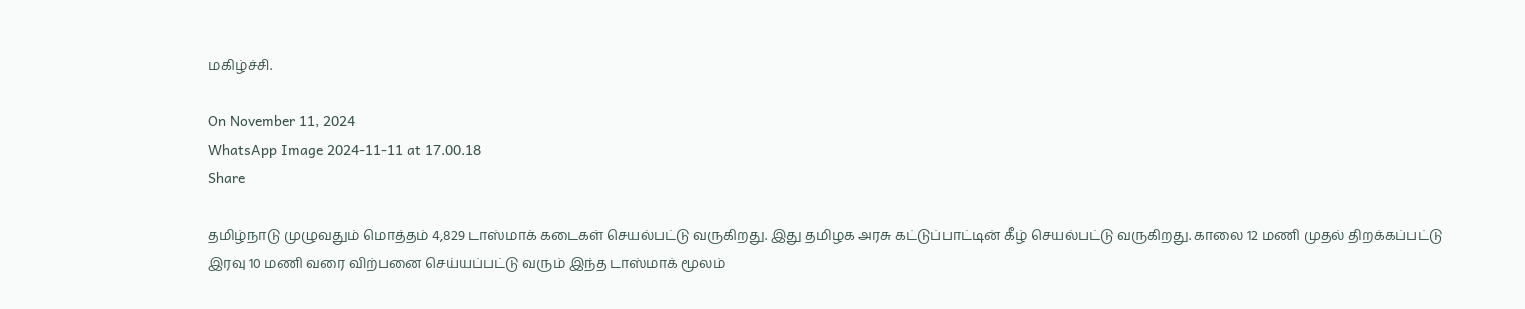மகிழ்ச்சி.

On November 11, 2024
WhatsApp Image 2024-11-11 at 17.00.18
Share

தமிழ்நாடு முழுவதும் மொத்தம் 4,829 டாஸ்மாக் கடைகள் செயல்பட்டு வருகிறது. இது தமிழக அரசு கட்டுப்பாட்டின் கீழ் செயல்பட்டு வருகிறது. காலை 12 மணி முதல் திறக்கப்பட்டு இரவு 10 மணி வரை விற்பனை செய்யப்பட்டு வரும் இந்த டாஸ்மாக் மூலம்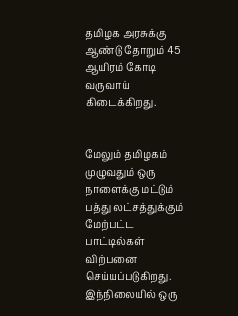தமிழக அரசுக்கு ஆண்டு தோறும் 45 ஆயிரம் கோடி வருவாய் கிடைக்கிறது.


மேலும் தமிழகம் முழுவதும் ஒரு நாளைக்கு மட்டும் பத்து லட்சத்துக்கும் மேற்பட்ட பாட்டில்கள் விற்பனை செய்யப்படுகிறது. இந்நிலையில் ஒரு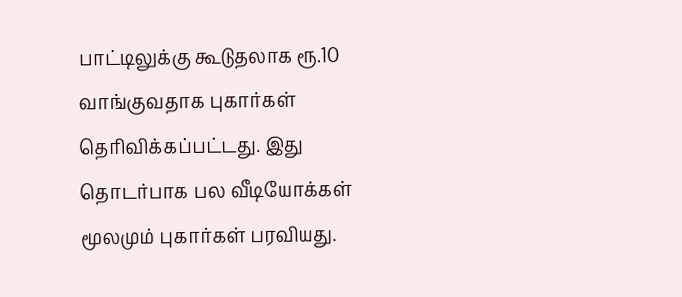பாட்டிலுக்கு கூடுதலாக ரூ.10 வாங்குவதாக புகார்கள் தெரிவிக்கப்பட்டது. இது தொடர்பாக பல வீடியோக்கள் மூலமும் புகார்கள் பரவியது.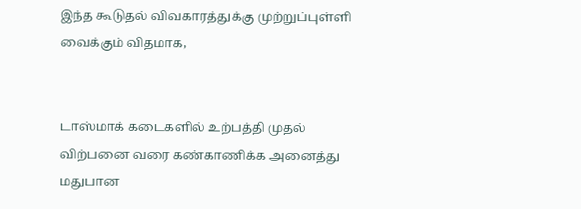இந்த கூடுதல் விவகாரத்துக்கு முற்றுப்புள்ளி வைக்கும் விதமாக,


டாஸ்மாக் கடைகளில் உற்பத்தி முதல் விற்பனை வரை கண்காணிக்க அனைத்து மதுபான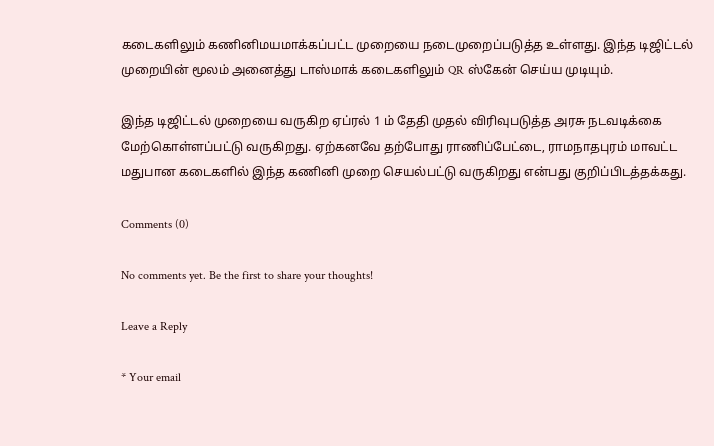கடைகளிலும் கணினிமயமாக்கப்பட்ட முறையை நடைமுறைப்படுத்த உள்ளது. இந்த டிஜிட்டல் முறையின் மூலம் அனைத்து டாஸ்மாக் கடைகளிலும் QR ஸ்கேன் செய்ய முடியும்.

இந்த டிஜிட்டல் முறையை வருகிற ஏப்ரல் 1 ம் தேதி முதல் விரிவுபடுத்த அரசு நடவடிக்கை மேற்கொள்ளப்பட்டு வருகிறது. ஏற்கனவே தற்போது ராணிப்பேட்டை, ராமநாதபுரம் மாவட்ட மதுபான கடைகளில் இந்த கணினி முறை செயல்பட்டு வருகிறது என்பது குறிப்பிடத்தக்கது.

Comments (0)

No comments yet. Be the first to share your thoughts!

Leave a Reply

* Your email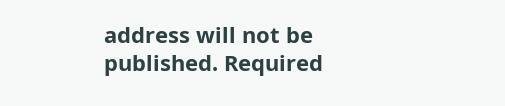address will not be published. Required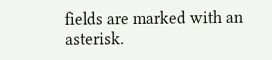fields are marked with an asterisk.